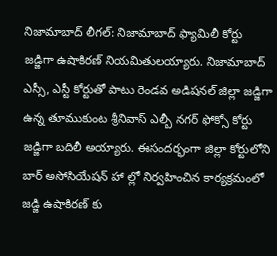నిజామాబాద్ లీగల్: నిజామాబాద్ ఫ్యామిలీ కోర్టు జడ్జిగా ఉషాకిరణ్ నియమితులయ్యారు. నిజామాబాద్ ఎస్సీ, ఎస్టీ కోర్టుతో పాటు రెండవ అడిషనల్ జిల్లా జడ్జిగా ఉన్న తూముకుంట శ్రీనివాస్ ఎల్బీ నగర్ ఫోక్సో కోర్టు జడ్జిగా బదిలీ అయ్యారు. ఈసందర్భంగా జిల్లా కోర్టులోని బార్ అసోసియేషన్ హా ల్లో నిర్వహించిన కార్యక్రమంలో జడ్జి ఉషాకిరణ్ కు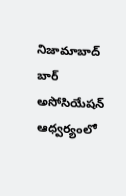నిజామాబాద్ బార్ అసోసియేషన్ ఆధ్వర్యంలో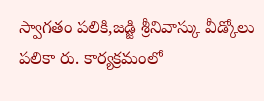స్వాగతం పలికి,జడ్జి శ్రీనివాస్కు వీడ్కోలు పలికా రు. కార్యక్రమంలో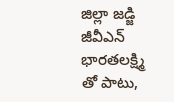జిల్లా జడ్జి జీవీఎన్ భారతలక్ష్మి తో పాటు,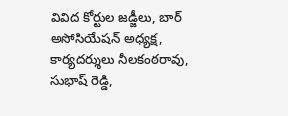వివిద కోర్టుల జడ్జీలు, బార్ అసోసియేషన్ అధ్యక్ష, కార్యదర్శులు నీలకంఠరావు, సుభాష్ రెడ్డి,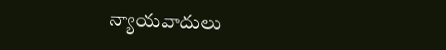న్యాయవాదులు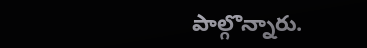పాల్గొన్నారు.